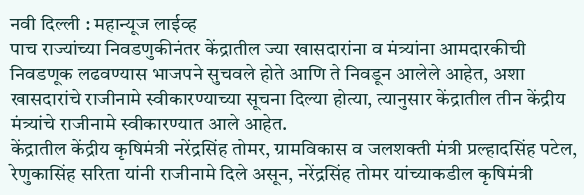नवी दिल्ली : महान्यूज लाईव्ह
पाच राज्यांच्या निवडणुकीनंतर केंद्रातील ज्या खासदारांना व मंत्र्यांना आमदारकीची निवडणूक लढवण्यास भाजपने सुचवले होते आणि ते निवडून आलेले आहेत, अशा खासदारांचे राजीनामे स्वीकारण्याच्या सूचना दिल्या होत्या, त्यानुसार केंद्रातील तीन केंद्रीय मंत्र्यांचे राजीनामे स्वीकारण्यात आले आहेत.
केंद्रातील केंद्रीय कृषिमंत्री नरेंद्रसिंह तोमर, ग्रामविकास व जलशक्ती मंत्री प्रल्हादसिंह पटेल, रेणुकासिंह सरिता यांनी राजीनामे दिले असून, नरेंद्रसिंह तोमर यांच्याकडील कृषिमंत्री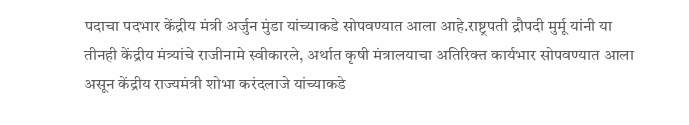पदाचा पदभार केंद्रीय मंत्री अर्जुन मुंडा यांच्याकडे सोपवण्यात आला आहे.राष्ट्रपती द्रौपदी मुर्मू यांनी या तीनही केंद्रीय मंत्र्यांचे राजीनामे स्वीकारले, अर्थात कृषी मंत्रालयाचा अतिरिक्त कार्यभार सोपवण्यात आला असून केंद्रीय राज्यमंत्री शोभा करंदलाजे यांच्याकडे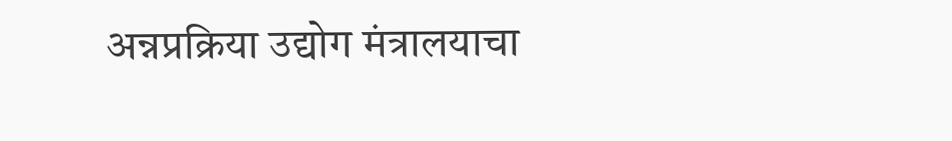अन्नप्रक्रिया उद्योग मंत्रालयाचा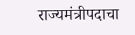राज्यमंत्रीपदाचा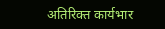अतिरिक्त कार्यभार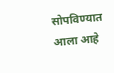सोपविण्यात आला आहे